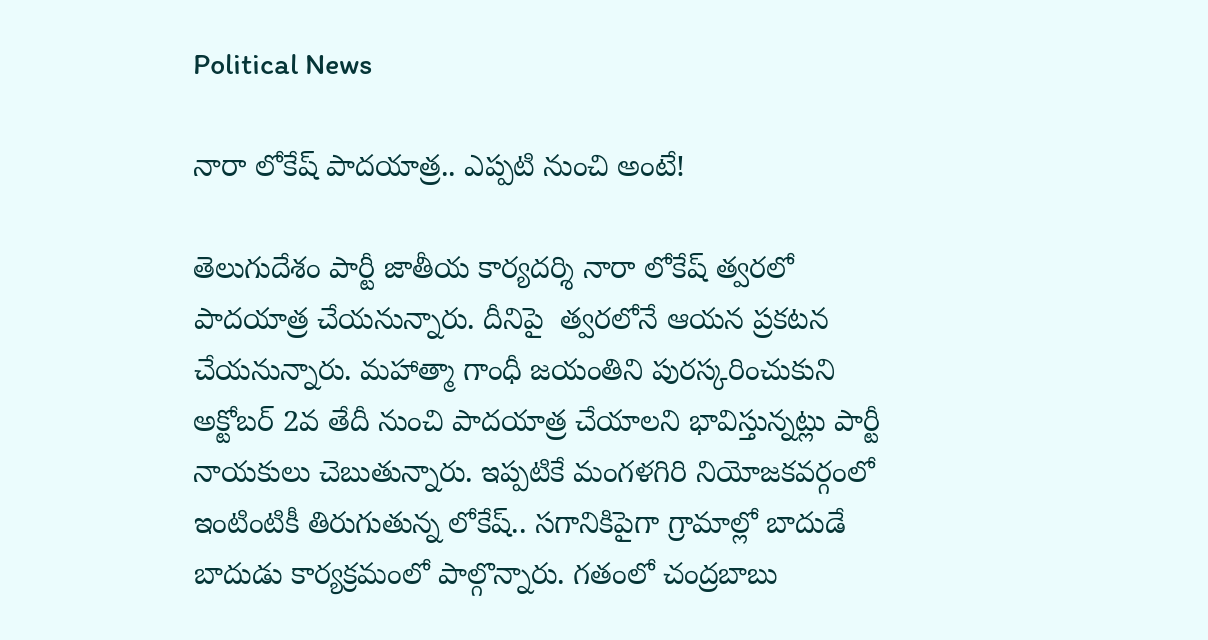Political News

నారా లోకేష్ పాద‌యాత్ర‌.. ఎప్ప‌టి నుంచి అంటే!

తెలుగుదేశం పార్టీ జాతీయ కార్యదర్శి నారా లోకేష్ త్వరలో పాదయాత్ర చేయ‌నున్నారు. దీనిపై  త్వ‌ర‌లోనే ఆయ‌న ప్ర‌క‌ట‌న చేయ‌నున్నారు. మ‌హాత్మా గాంధీ జ‌యంతిని పుర‌స్క‌రించుకుని అక్టోబర్ 2వ తేదీ నుంచి పాదయాత్ర చేయాలని భావిస్తున్నట్లు పార్టీ నాయ‌కులు చెబుతున్నారు. ఇప్పటికే మంగళగిరి నియోజకవర్గంలో ఇంటింటికీ తిరుగుతున్న లోకేష్‌.. సగానికిపైగా గ్రామాల్లో బాదుడే బాదుడు కార్యక్రమంలో పాల్గొన్నారు. గతంలో చంద్రబాబు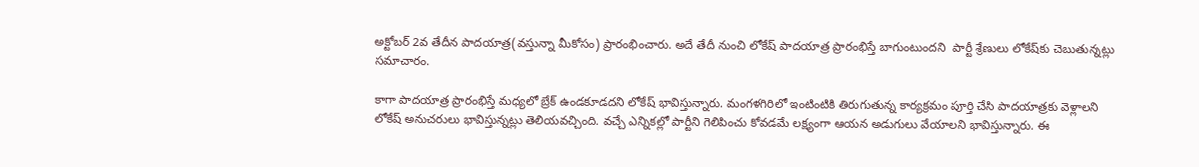అక్టోబర్ 2వ తేదీన పాదయాత్ర(వ‌స్తున్నా మీకోసం) ప్రారంభించారు. అదే తేదీ నుంచి లోకేష్ పాదయాత్ర ప్రారంభిస్తే బాగుంటుందని  పార్టీ శ్రేణులు లోకేష్‌కు చెబుతున్నట్లు సమాచారం.

కాగా పాదయాత్ర ప్రారంభిస్తే మధ్యలో బ్రేక్ ఉండకూడదని లోకేష్ భావిస్తున్నారు. మంగళగిరిలో ఇంటింటికి తిరుగుతున్న కార్యక్రమం పూర్తి చేసి పాదయాత్రకు వెళ్లాలని లోకేష్ అనుచరులు భావిస్తున్నట్లు తెలియవచ్చింది. వ‌చ్చే ఎన్నిక‌ల్లో పార్టీని గెలిపించు కోవ‌డ‌మే ల‌క్ష్యంగా ఆయ‌న అడుగులు వేయాల‌ని భావిస్తున్నారు. ఈ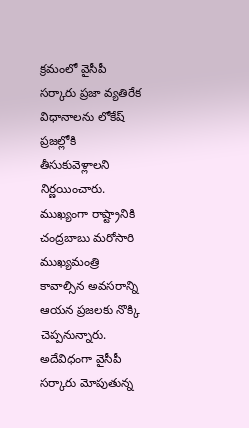క్ర‌మంలో వైసీపీ స‌ర్కారు ప్ర‌జా వ్య‌తిరేక విధానాల‌ను లోకేష్ ప్ర‌జ‌ల్లోకి తీసుకువెళ్లాల‌ని నిర్ణ‌యించారు. ముఖ్యంగా రాష్ట్రానికి చంద్ర‌బాబు మ‌రోసారి ముఖ్య‌మంత్రి కావాల్సిన అవ‌స‌రాన్ని ఆయ‌న ప్ర‌జ‌ల‌కు నొక్కి చెప్ప‌నున్నారు. అదేవిధంగా వైసీపీ స‌ర్కారు మోపుతున్న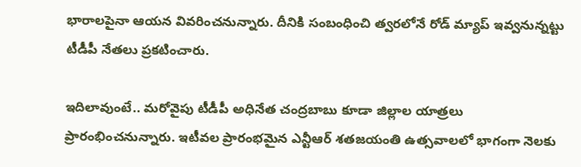భారాల‌పైనా ఆయ‌న వివ‌రించ‌నున్నారు. దీనికి సంబంధించి త్వ‌ర‌లోనే రోడ్ మ్యాప్ ఇవ్వ‌నున్న‌ట్టు టీడీపీ నేత‌లు ప్ర‌క‌టించారు.

ఇదిలావుంటే.. మ‌రోవైపు టీడీపీ అధినేత చంద్ర‌బాబు కూడా జిల్లాల యాత్ర‌లు ప్రారంభించ‌నున్నారు. ఇటీవ‌ల ప్రారంభ‌మైన ఎన్టీఆర్ శతజయంతి ఉత్సవాలలో భాగంగా నెలకు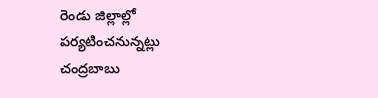రెండు జిల్లాల్లో పర్యటించనున్నట్లు  చంద్రబాబు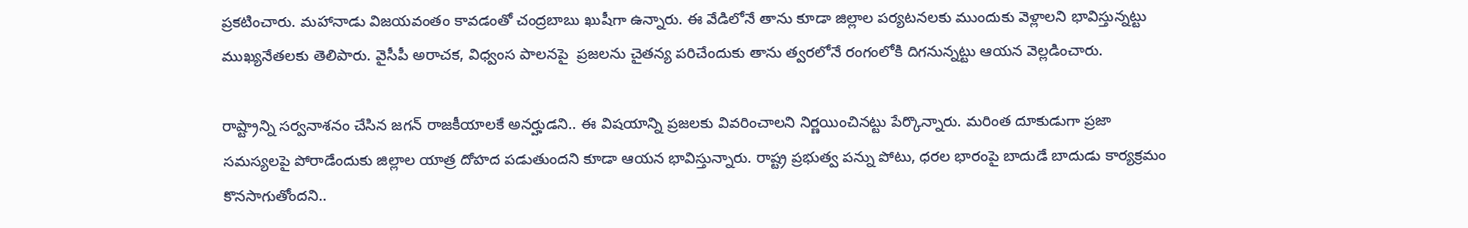ప్ర‌క‌టించారు. మహానాడు విజయవంతం కావడంతో చంద్రబాబు ఖుషీగా ఉన్నారు. ఈ వేడిలోనే తాను కూడా జిల్లాల ప‌ర్య‌ట‌న‌ల‌కు ముందుకు వెళ్లాల‌ని భావిస్తున్న‌ట్టు ముఖ్యనేతలకు తెలిపారు. వైసీపీ అరాచక, విధ్వంస పాలనపై  ప్ర‌జ‌ల‌ను చైత‌న్య ప‌రిచేందుకు తాను త్వ‌ర‌లోనే రంగంలోకి దిగ‌నున్న‌ట్టు ఆయ‌న వెల్ల‌డించారు.

రాష్ట్రాన్ని సర్వనాశనం చేసిన జగన్ రాజకీయాలకే అనర్హుడని.. ఈ విష‌యాన్ని ప్ర‌జ‌ల‌కు వివ‌రించాల‌ని నిర్ణ‌యించిన‌ట్టు పేర్కొన్నారు. మరింత దూకుడుగా ప్రజా సమస్యలపై పోరాడేందుకు జిల్లాల యాత్ర దోహ‌ద ప‌డుతుంద‌ని కూడా ఆయ‌న భావిస్తున్నారు. రాష్ట్ర ప్రభుత్వ పన్ను పోటు, ధరల భారంపై బాదుడే బాదుడు కార్యక్రమం కొనసాగుతోందని..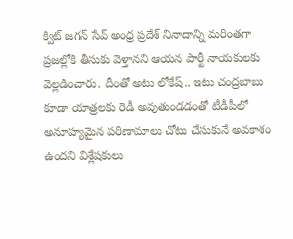క్విట్ జగన్ సేవ్ అంధ్ర ప్రదేశ్ నినాదాన్ని మరింతగా ప్రజల్లోకి తీసుకు వెళ్తాన‌ని ఆయ‌న పార్టీ నాయ‌కుల‌కు వెల్ల‌డించారు. దీంతో అటు లోకేష్‌.. ఇటు చంద్ర‌బాబు కూడా యాత్ర‌ల‌కు రెడీ అవుతుండ‌డంతో టీడీపీలో అనూహ్య‌మైన ప‌రిణామాలు చోటు చేసుకునే అవ‌కాశం ఉంద‌ని విశ్లేష‌కులు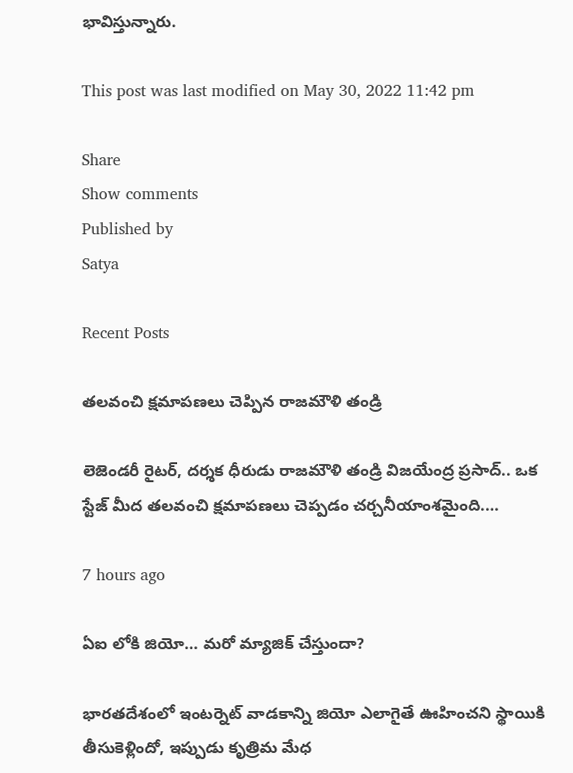భావిస్తున్నారు.

This post was last modified on May 30, 2022 11:42 pm

Share
Show comments
Published by
Satya

Recent Posts

త‌ల‌వంచి క్ష‌మాప‌ణ‌లు చెప్పిన రాజమౌళి తండ్రి

లెజెండ‌రీ రైట‌ర్‌, ద‌ర్శ‌క ధీరుడు రాజ‌మౌళి తండ్రి విజ‌యేంద్ర ప్ర‌సాద్.. ఒక స్టేజ్ మీద త‌ల‌వంచి క్ష‌మాప‌ణ‌లు చెప్ప‌డం చ‌ర్చ‌నీయాంశమైంది.…

7 hours ago

ఏఐ లోకి జియో… మరో మ్యాజిక్ చేస్తుందా?

భారతదేశంలో ఇంటర్నెట్ వాడకాన్ని జియో ఎలాగైతే ఊహించని స్థాయికి తీసుకెళ్లిందో, ఇప్పుడు కృత్రిమ మేధ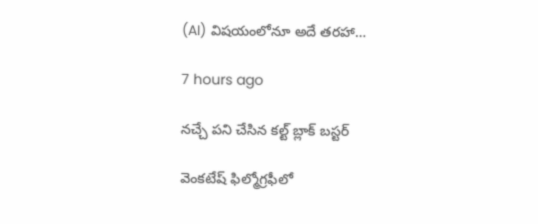(AI) విషయంలోనూ అదే తరహా…

7 hours ago

నచ్చే పని చేసిన కల్ట్ బ్లాక్ బస్టర్

వెంకటేష్ ఫిల్మోగ్రఫీలో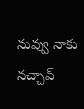నువ్వు నాకు నచ్చావ్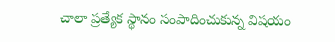చాలా ప్రత్యేక స్థానం సంపాదించుకున్న విషయం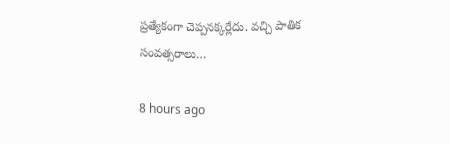ప్రత్యేకంగా చెప్పనక్కర్లేదు. వచ్చి పాతిక సంవత్సరాలు…

8 hours ago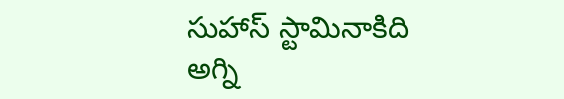సుహాస్ స్టామినాకిది అగ్ని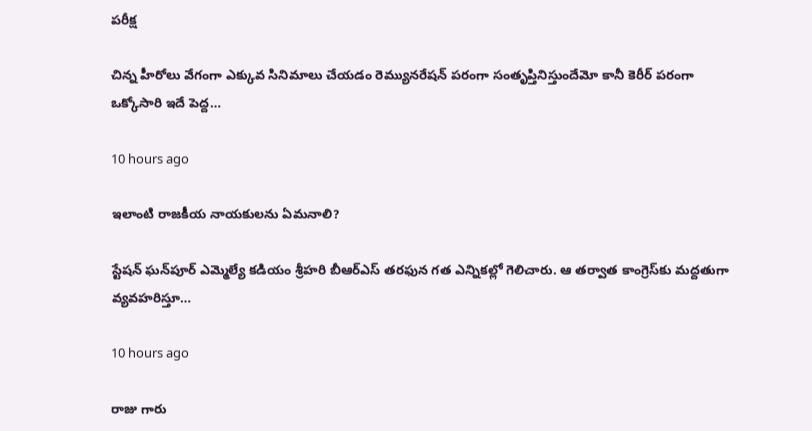పరీక్ష

చిన్న హీరోలు వేగంగా ఎక్కువ సినిమాలు చేయడం రెమ్యునరేషన్ పరంగా సంతృప్తినిస్తుందేమో కానీ కెరీర్ పరంగా ఒక్కోసారి ఇదే పెద్ద…

10 hours ago

ఇలాంటి రాజకీయ నాయకులను ఏమనాలి?

స్టేషన్‌ ఘన్‌పూర్‌ ఎమ్మెల్యే కడియం శ్రీహరి బీఆర్ఎస్ తరఫున గత ఎన్నికల్లో గెలిచారు. ఆ తర్వాత కాంగ్రెస్‌కు మద్దతుగా వ్యవహరిస్తూ…

10 hours ago

రాజు గారు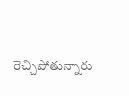రెచ్చిపోతున్నారు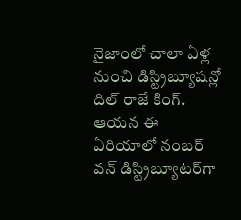నైజాంలో చాలా ఏళ్ల నుంచి డిస్ట్రిబ్యూషన్లో దిల్ రాజే కింగ్. ఆయన ఈ ఏరియాలో నంబర్ వన్ డిస్ట్రిబ్యూటర్‌గా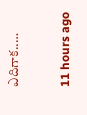ఎదిగాక..…

11 hours ago